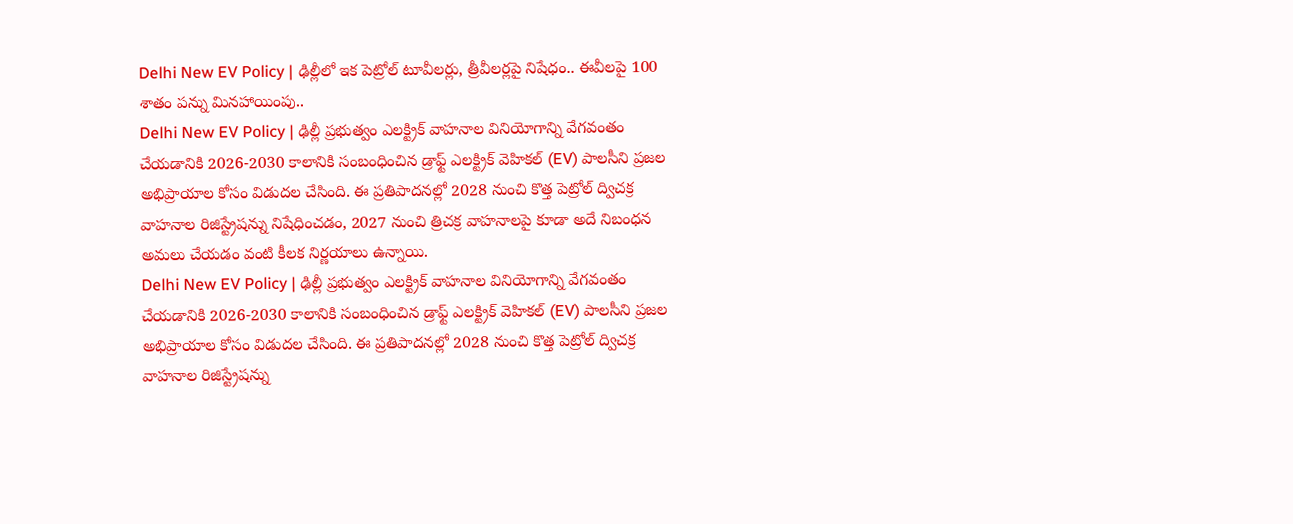Delhi New EV Policy | ఢిల్లీలో ఇక పెట్రోల్ టూవీలర్లు, త్రీవీలర్లపై నిషేధం.. ఈవీలపై 100 శాతం పన్ను మినహాయింపు..
Delhi New EV Policy | ఢిల్లీ ప్రభుత్వం ఎలక్ట్రిక్ వాహనాల వినియోగాన్ని వేగవంతం చేయడానికి 2026-2030 కాలానికి సంబంధించిన డ్రాఫ్ట్ ఎలక్ట్రిక్ వెహికల్ (EV) పాలసీని ప్రజల అభిప్రాయాల కోసం విడుదల చేసింది. ఈ ప్రతిపాదనల్లో 2028 నుంచి కొత్త పెట్రోల్ ద్విచక్ర వాహనాల రిజిస్ట్రేషన్ను నిషేధించడం, 2027 నుంచి త్రిచక్ర వాహనాలపై కూడా అదే నిబంధన అమలు చేయడం వంటి కీలక నిర్ణయాలు ఉన్నాయి.
Delhi New EV Policy | ఢిల్లీ ప్రభుత్వం ఎలక్ట్రిక్ వాహనాల వినియోగాన్ని వేగవంతం చేయడానికి 2026-2030 కాలానికి సంబంధించిన డ్రాఫ్ట్ ఎలక్ట్రిక్ వెహికల్ (EV) పాలసీని ప్రజల అభిప్రాయాల కోసం విడుదల చేసింది. ఈ ప్రతిపాదనల్లో 2028 నుంచి కొత్త పెట్రోల్ ద్విచక్ర వాహనాల రిజిస్ట్రేషన్ను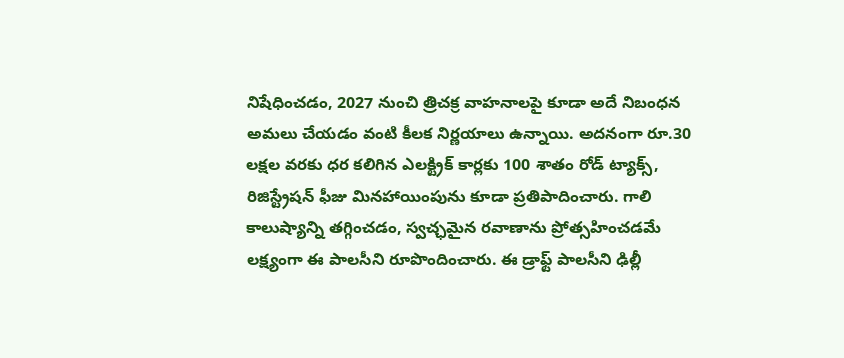నిషేధించడం, 2027 నుంచి త్రిచక్ర వాహనాలపై కూడా అదే నిబంధన అమలు చేయడం వంటి కీలక నిర్ణయాలు ఉన్నాయి. అదనంగా రూ.30 లక్షల వరకు ధర కలిగిన ఎలక్ట్రిక్ కార్లకు 100 శాతం రోడ్ ట్యాక్స్, రిజిస్ట్రేషన్ ఫీజు మినహాయింపును కూడా ప్రతిపాదించారు. గాలి కాలుష్యాన్ని తగ్గించడం, స్వచ్ఛమైన రవాణాను ప్రోత్సహించడమే లక్ష్యంగా ఈ పాలసీని రూపొందించారు. ఈ డ్రాఫ్ట్ పాలసీని ఢిల్లీ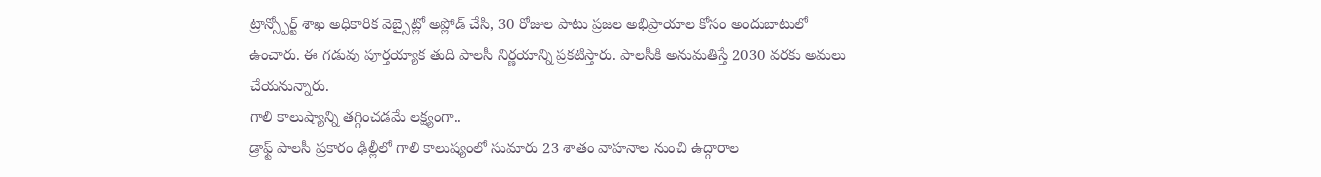ట్రాన్స్పోర్ట్ శాఖ అధికారిక వెబ్సైట్లో అప్లోడ్ చేసి, 30 రోజుల పాటు ప్రజల అభిప్రాయాల కోసం అందుబాటులో ఉంచారు. ఈ గడువు పూర్తయ్యాక తుది పాలసీ నిర్ణయాన్ని ప్రకటిస్తారు. పాలసీకి అనుమతిస్తే 2030 వరకు అమలు చేయనున్నారు.
గాలి కాలుష్యాన్ని తగ్గించడమే లక్ష్యంగా..
డ్రాఫ్ట్ పాలసీ ప్రకారం ఢిల్లీలో గాలి కాలుష్యంలో సుమారు 23 శాతం వాహనాల నుంచి ఉద్గారాల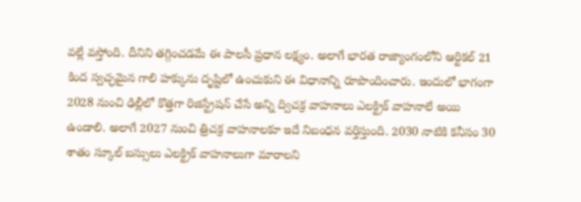వల్లే వస్తోంది. దీనిని తగ్గించడమే ఈ పాలసీ ప్రధాన లక్ష్యం. అలాగే భారత రాజ్యాంగంలోని ఆర్టికల్ 21 కింద స్వచ్ఛమైన గాలి హక్కును దృష్టిలో ఉంచుకుని ఈ విధానాన్ని రూపొందించారు. ఇందులో భాగంగా 2028 నుంచి ఢిల్లీలో కొత్తగా రిజిస్ట్రేషన్ చేసే అన్ని ద్విచక్ర వాహనాలు ఎలక్ట్రిక్ వాహనాలే అయి ఉండాలి. అలాగే 2027 నుంచి త్రిచక్ర వాహనాలకూ ఇదే నిబంధన వర్తిస్తుంది. 2030 నాటికి కనీసం 30 శాతం స్కూల్ బస్సులు ఎలక్ట్రిక్ వాహనాలుగా మారాలని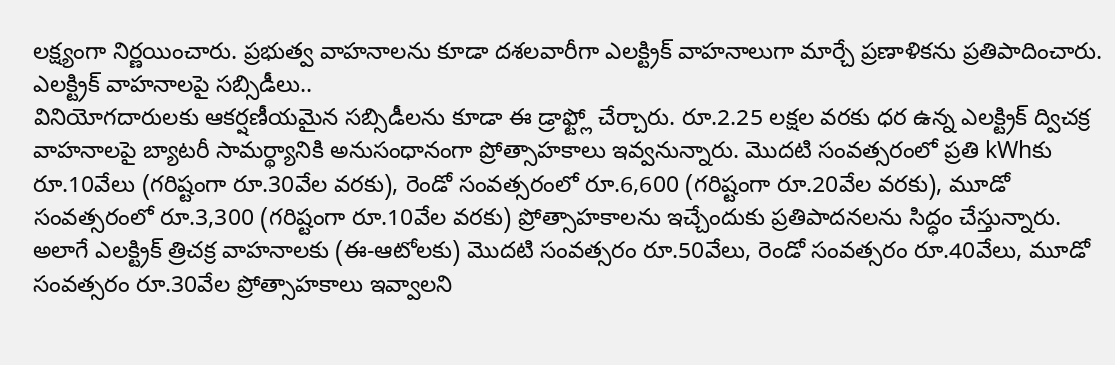లక్ష్యంగా నిర్ణయించారు. ప్రభుత్వ వాహనాలను కూడా దశలవారీగా ఎలక్ట్రిక్ వాహనాలుగా మార్చే ప్రణాళికను ప్రతిపాదించారు.
ఎలక్ట్రిక్ వాహనాలపై సబ్సిడీలు..
వినియోగదారులకు ఆకర్షణీయమైన సబ్సిడీలను కూడా ఈ డ్రాఫ్ట్లో చేర్చారు. రూ.2.25 లక్షల వరకు ధర ఉన్న ఎలక్ట్రిక్ ద్విచక్ర వాహనాలపై బ్యాటరీ సామర్థ్యానికి అనుసంధానంగా ప్రోత్సాహకాలు ఇవ్వనున్నారు. మొదటి సంవత్సరంలో ప్రతి kWhకు రూ.10వేలు (గరిష్టంగా రూ.30వేల వరకు), రెండో సంవత్సరంలో రూ.6,600 (గరిష్టంగా రూ.20వేల వరకు), మూడో సంవత్సరంలో రూ.3,300 (గరిష్టంగా రూ.10వేల వరకు) ప్రోత్సాహకాలను ఇచ్చేందుకు ప్రతిపాదనలను సిద్ధం చేస్తున్నారు. అలాగే ఎలక్ట్రిక్ త్రిచక్ర వాహనాలకు (ఈ-ఆటోలకు) మొదటి సంవత్సరం రూ.50వేలు, రెండో సంవత్సరం రూ.40వేలు, మూడో సంవత్సరం రూ.30వేల ప్రోత్సాహకాలు ఇవ్వాలని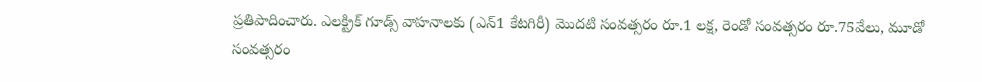ప్రతిపాదించారు. ఎలక్ట్రిక్ గూడ్స్ వాహనాలకు (ఎన్1 కేటగిరీ) మొదటి సంవత్సరం రూ.1 లక్ష, రెండో సంవత్సరం రూ.75వేలు, మూడో సంవత్సరం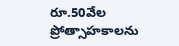రూ.50వేల ప్రోత్సాహకాలను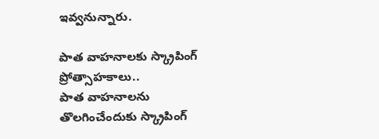ఇవ్వనున్నారు.

పాత వాహనాలకు స్క్రాపింగ్ ప్రోత్సాహకాలు..
పాత వాహనాలను తొలగించేందుకు స్క్రాపింగ్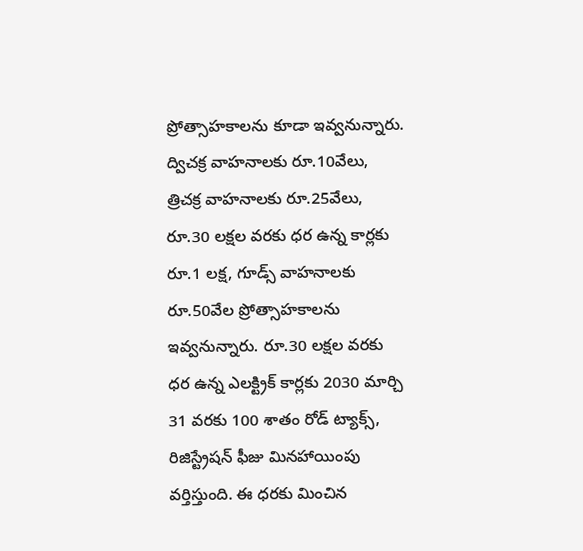ప్రోత్సాహకాలను కూడా ఇవ్వనున్నారు. ద్విచక్ర వాహనాలకు రూ.10వేలు, త్రిచక్ర వాహనాలకు రూ.25వేలు, రూ.30 లక్షల వరకు ధర ఉన్న కార్లకు రూ.1 లక్ష, గూడ్స్ వాహనాలకు రూ.50వేల ప్రోత్సాహకాలను ఇవ్వనున్నారు. రూ.30 లక్షల వరకు ధర ఉన్న ఎలక్ట్రిక్ కార్లకు 2030 మార్చి 31 వరకు 100 శాతం రోడ్ ట్యాక్స్, రిజిస్ట్రేషన్ ఫీజు మినహాయింపు వర్తిస్తుంది. ఈ ధరకు మించిన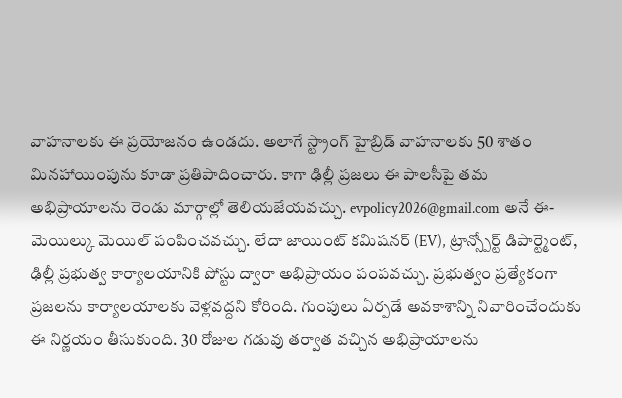వాహనాలకు ఈ ప్రయోజనం ఉండదు. అలాగే స్ట్రాంగ్ హైబ్రిడ్ వాహనాలకు 50 శాతం మినహాయింపును కూడా ప్రతిపాదించారు. కాగా ఢిల్లీ ప్రజలు ఈ పాలసీపై తమ అభిప్రాయాలను రెండు మార్గాల్లో తెలియజేయవచ్చు. evpolicy2026@gmail.com అనే ఈ-మెయిల్కు మెయిల్ పంపించవచ్చు. లేదా జాయింట్ కమిషనర్ (EV), ట్రాన్స్పోర్ట్ డిపార్ట్మెంట్, ఢిల్లీ ప్రభుత్వ కార్యాలయానికి పోస్టు ద్వారా అభిప్రాయం పంపవచ్చు. ప్రభుత్వం ప్రత్యేకంగా ప్రజలను కార్యాలయాలకు వెళ్లవద్దని కోరింది. గుంపులు ఏర్పడే అవకాశాన్ని నివారించేందుకు ఈ నిర్ణయం తీసుకుంది. 30 రోజుల గడువు తర్వాత వచ్చిన అభిప్రాయాలను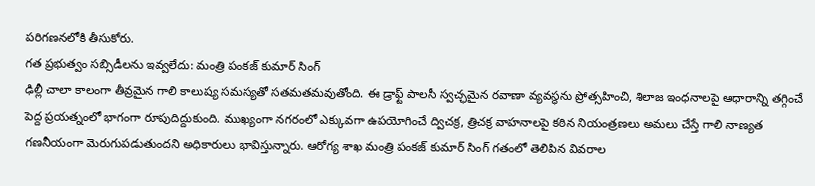పరిగణనలోకి తీసుకోరు.
గత ప్రభుత్వం సబ్సిడీలను ఇవ్వలేదు: మంత్రి పంకజ్ కుమార్ సింగ్
ఢిల్లీ చాలా కాలంగా తీవ్రమైన గాలి కాలుష్య సమస్యతో సతమతమవుతోంది. ఈ డ్రాఫ్ట్ పాలసీ స్వచ్ఛమైన రవాణా వ్యవస్థను ప్రోత్సహించి, శిలాజ ఇంధనాలపై ఆధారాన్ని తగ్గించే పెద్ద ప్రయత్నంలో భాగంగా రూపుదిద్దుకుంది. ముఖ్యంగా నగరంలో ఎక్కువగా ఉపయోగించే ద్విచక్ర, త్రిచక్ర వాహనాలపై కఠిన నియంత్రణలు అమలు చేస్తే గాలి నాణ్యత గణనీయంగా మెరుగుపడుతుందని అధికారులు భావిస్తున్నారు. ఆరోగ్య శాఖ మంత్రి పంకజ్ కుమార్ సింగ్ గతంలో తెలిపిన వివరాల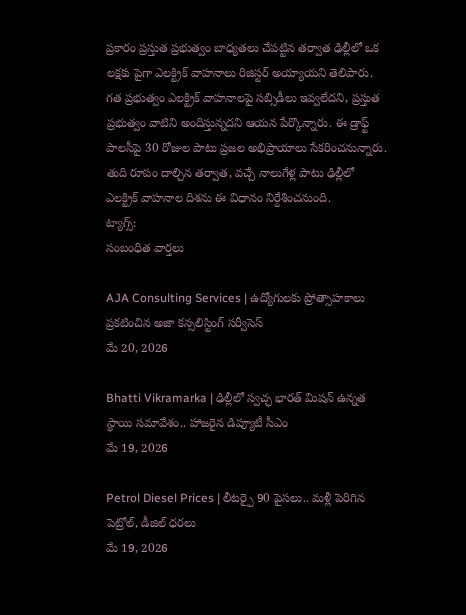ప్రకారం ప్రస్తుత ప్రభుత్వం బాధ్యతలు చేపట్టిన తర్వాత ఢిల్లీలో ఒక లక్షకు పైగా ఎలక్ట్రిక్ వాహనాలు రిజిస్టర్ అయ్యాయని తెలిపారు. గత ప్రభుత్వం ఎలక్ట్రిక్ వాహనాలపై సబ్సిడీలు ఇవ్వలేదని, ప్రస్తుత ప్రభుత్వం వాటిని అందిస్తున్నదని ఆయన పేర్కొన్నారు. ఈ డ్రాఫ్ట్ పాలసీపై 30 రోజుల పాటు ప్రజల అభిప్రాయాలు సేకరించనున్నారు. తుది రూపం దాల్చిన తర్వాత, వచ్చే నాలుగేళ్ల పాటు ఢిల్లీలో ఎలక్ట్రిక్ వాహనాల దిశను ఈ విధానం నిర్దేశించనుంది.
ట్యాగ్స్:
సంబంధిత వార్తలు

AJA Consulting Services | ఉద్యోగులకు ప్రోత్సాహకాలు ప్రకటించిన అజా కన్సలిస్టింగ్ సర్వీసెస్
మే 20, 2026

Bhatti Vikramarka | ఢిల్లీలో స్వచ్ఛ భారత్ మిషన్ ఉన్నత స్థాయి సమావేశం.. హాజరైన డిప్యూటీ సీఎం
మే 19, 2026

Petrol Diesel Prices | లీటర్పై 90 పైసలు.. మళ్లీ పెరిగిన పెట్రోల్, డీజిల్ ధరలు
మే 19, 2026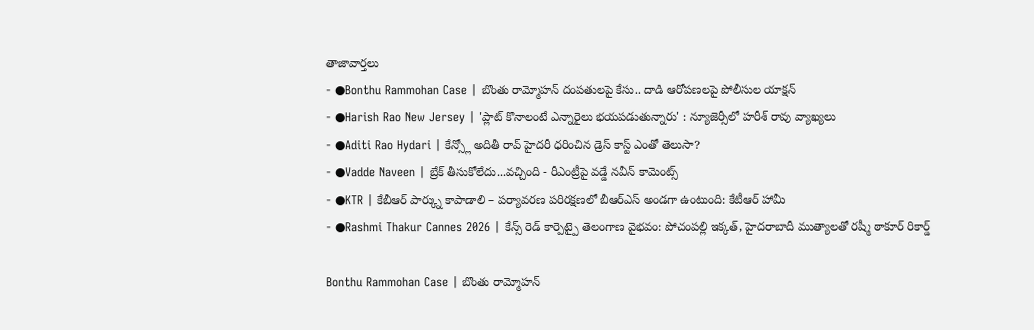తాజావార్తలు
- ●Bonthu Rammohan Case | బొంతు రామ్మోహన్ దంపతులపై కేసు.. దాడి ఆరోపణలపై పోలీసుల యాక్షన్
- ●Harish Rao New Jersey | 'ప్లాట్ కొనాలంటే ఎన్నారైలు భయపడుతున్నారు' : న్యూజెర్సీలో హరీశ్ రావు వ్యాఖ్యలు
- ●Aditi Rao Hydari | కేన్స్లో అదితీ రావ్ హైదరీ ధరించిన డ్రెస్ కాస్ట్ ఎంతో తెలుసా?
- ●Vadde Naveen | బ్రేక్ తీసుకోలేదు...వచ్చింది - రీఎంట్రీపై వడ్డే నవీన్ కామెంట్స్
- ●KTR | కేబీఆర్ పార్క్ను కాపాడాలి – పర్యావరణ పరిరక్షణలో బీఆర్ఎస్ అండగా ఉంటుంది: కేటీఆర్ హామీ
- ●Rashmi Thakur Cannes 2026 | కేన్స్ రెడ్ కార్పెట్పై తెలంగాణ వైభవం: పోచంపల్లి ఇక్కత్, హైదరాబాదీ ముత్యాలతో రష్మీ ఠాకూర్ రికార్డ్

Bonthu Rammohan Case | బొంతు రామ్మోహన్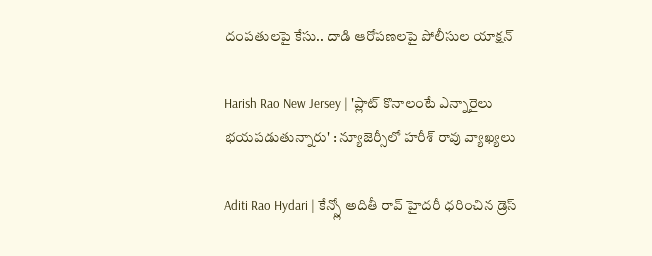దంపతులపై కేసు.. దాడి ఆరోపణలపై పోలీసుల యాక్షన్

Harish Rao New Jersey | 'ప్లాట్ కొనాలంటే ఎన్నారైలు భయపడుతున్నారు' : న్యూజెర్సీలో హరీశ్ రావు వ్యాఖ్యలు

Aditi Rao Hydari | కేన్స్లో అదితీ రావ్ హైదరీ ధరించిన డ్రెస్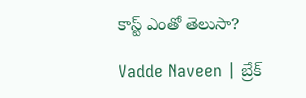కాస్ట్ ఎంతో తెలుసా?

Vadde Naveen | బ్రేక్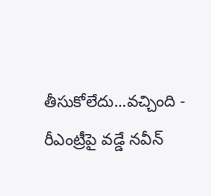తీసుకోలేదు...వచ్చింది - రీఎంట్రీపై వడ్డే నవీన్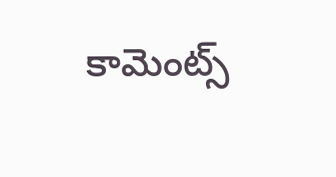కామెంట్స్